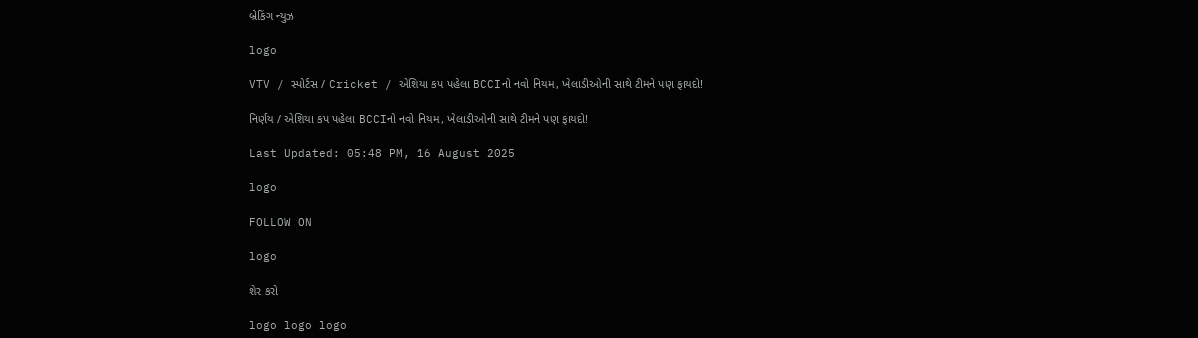બ્રેકિંગ ન્યુઝ

logo

VTV / સ્પોર્ટસ / Cricket / એશિયા કપ પહેલા BCCIનો નવો નિયમ, ખેલાડીઓની સાથે ટીમને પણ ફાયદો!

નિર્ણય / એશિયા કપ પહેલા BCCIનો નવો નિયમ, ખેલાડીઓની સાથે ટીમને પણ ફાયદો!

Last Updated: 05:48 PM, 16 August 2025

logo

FOLLOW ON

logo

શેર કરો

logo logo logo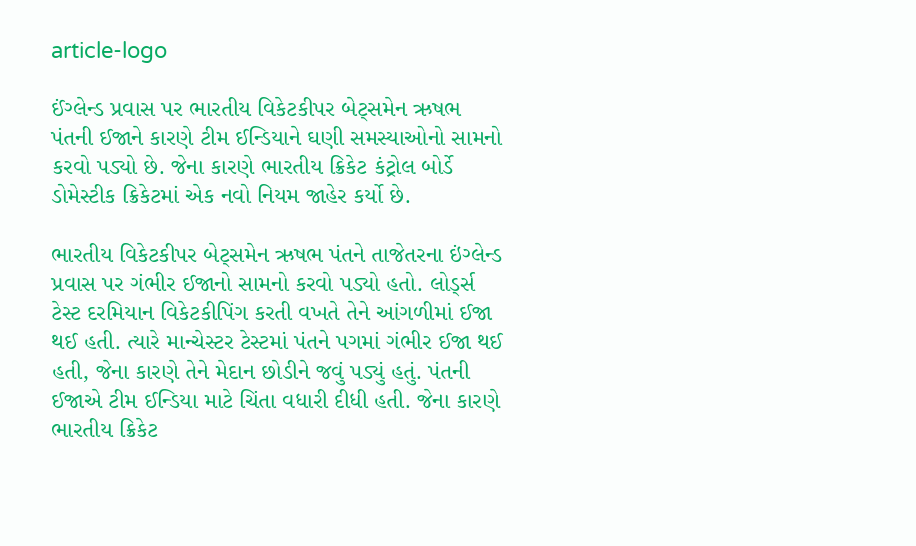article-logo

ઈંગ્લેન્ડ પ્રવાસ પર ભારતીય વિકેટકીપર બેટ્સમેન ઋષભ પંતની ઈજાને કારણે ટીમ ઈન્ડિયાને ઘણી સમસ્યાઓનો સામનો કરવો પડ્યો છે. જેના કારણે ભારતીય ક્રિકેટ કંટ્રોલ બોર્ડે ડોમેસ્ટીક ક્રિકેટમાં એક નવો નિયમ જાહેર કર્યો છે.

ભારતીય વિકેટકીપર બેટ્સમેન ઋષભ પંતને તાજેતરના ઇંગ્લેન્ડ પ્રવાસ પર ગંભીર ઈજાનો સામનો કરવો પડ્યો હતો. લોર્ડ્સ ટેસ્ટ દરમિયાન વિકેટકીપિંગ કરતી વખતે તેને આંગળીમાં ઈજા થઈ હતી. ત્યારે માન્ચેસ્ટર ટેસ્ટમાં પંતને પગમાં ગંભીર ઈજા થઈ હતી, જેના કારણે તેને મેદાન છોડીને જવું પડ્યું હતું. પંતની ઈજાએ ટીમ ઈન્ડિયા માટે ચિંતા વધારી દીધી હતી. જેના કારણે ભારતીય ક્રિકેટ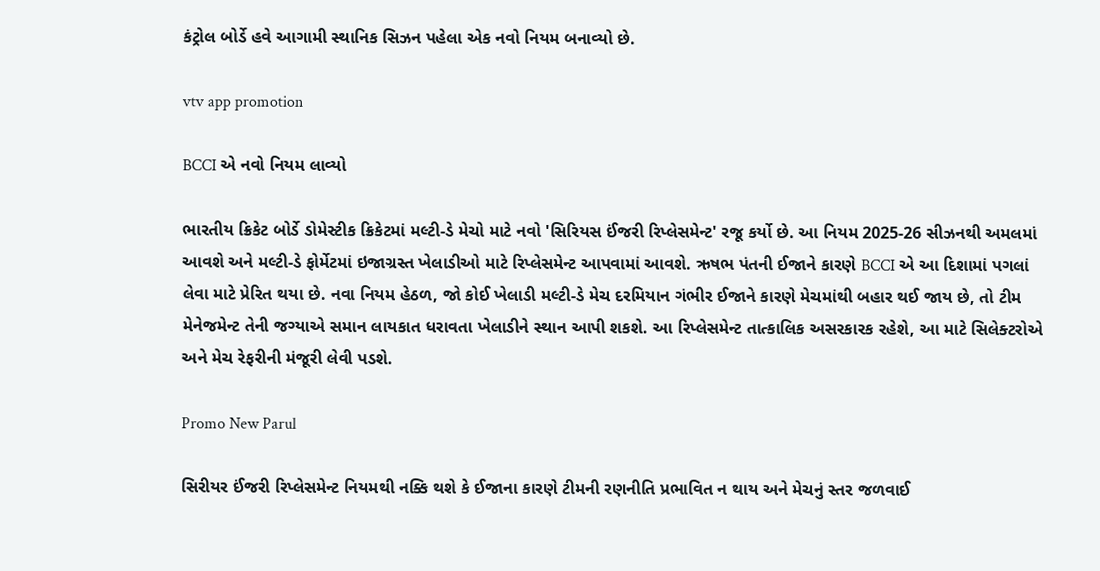કંટ્રોલ બોર્ડે હવે આગામી સ્થાનિક સિઝન પહેલા એક નવો નિયમ બનાવ્યો છે.

vtv app promotion

BCCI એ નવો નિયમ લાવ્યો

ભારતીય ક્રિકેટ બોર્ડે ડોમેસ્ટીક ક્રિકેટમાં મલ્ટી-ડે મેચો માટે નવો 'સિરિયસ ઈંજરી રિપ્લેસમેન્ટ' રજૂ કર્યો છે. આ નિયમ 2025-26 સીઝનથી અમલમાં આવશે અને મલ્ટી-ડે ફોર્મેટમાં ઇજાગ્રસ્ત ખેલાડીઓ માટે રિપ્લેસમેન્ટ આપવામાં આવશે. ઋષભ પંતની ઈજાને કારણે BCCI એ આ દિશામાં પગલાં લેવા માટે પ્રેરિત થયા છે. નવા નિયમ હેઠળ, જો કોઈ ખેલાડી મલ્ટી-ડે મેચ દરમિયાન ગંભીર ઈજાને કારણે મેચમાંથી બહાર થઈ જાય છે, તો ટીમ મેનેજમેન્ટ તેની જગ્યાએ સમાન લાયકાત ધરાવતા ખેલાડીને સ્થાન આપી શકશે. આ રિપ્લેસમેન્ટ તાત્કાલિક અસરકારક રહેશે, આ માટે સિલેક્ટરોએ અને મેચ રેફરીની મંજૂરી લેવી પડશે.

Promo New Parul

સિરીયર ઈંજરી રિપ્લેસમેન્ટ નિયમથી નક્કિ થશે કે ઈજાના કારણે ટીમની રણનીતિ પ્રભાવિત ન થાય અને મેચનું સ્તર જળવાઈ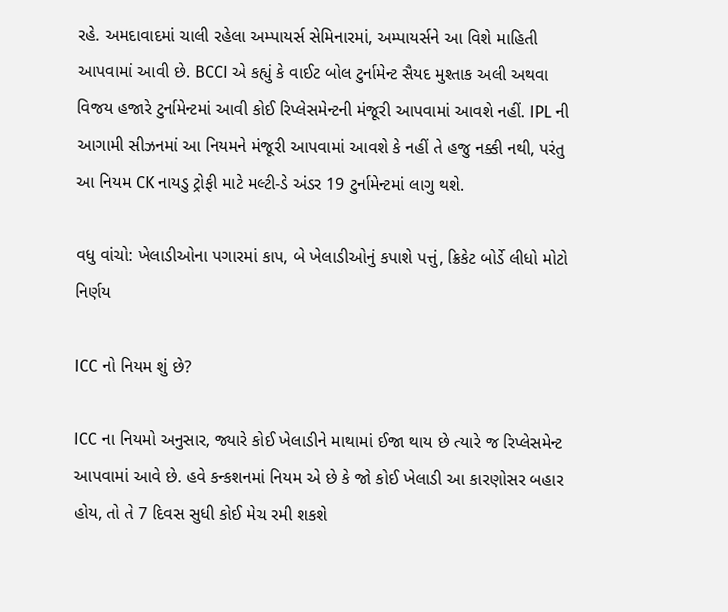રહે. અમદાવાદમાં ચાલી રહેલા અમ્પાયર્સ સેમિનારમાં, અમ્પાયર્સને આ વિશે માહિતી આપવામાં આવી છે. BCCI એ કહ્યું કે વાઈટ બોલ ટુર્નામેન્ટ સૈયદ મુશ્તાક અલી અથવા વિજય હજારે ટુર્નામેન્ટમાં આવી કોઈ રિપ્લેસમેન્ટની મંજૂરી આપવામાં આવશે નહીં. IPL ની આગામી સીઝનમાં આ નિયમને મંજૂરી આપવામાં આવશે કે નહીં તે હજુ નક્કી નથી, પરંતુ આ નિયમ CK નાયડુ ટ્રોફી માટે મલ્ટી-ડે અંડર 19 ટુર્નામેન્ટમાં લાગુ થશે.

વધુ વાંચો: ખેલાડીઓના પગારમાં કાપ, બે ખેલાડીઓનું કપાશે પત્તું, ક્રિકેટ બોર્ડે લીધો મોટો નિર્ણય

ICC નો નિયમ શું છે?

ICC ના નિયમો અનુસાર, જ્યારે કોઈ ખેલાડીને માથામાં ઈજા થાય છે ત્યારે જ રિપ્લેસમેન્ટ આપવામાં આવે છે. હવે કન્કશનમાં નિયમ એ છે કે જો કોઈ ખેલાડી આ કારણોસર બહાર હોય, તો તે 7 દિવસ સુધી કોઈ મેચ રમી શકશે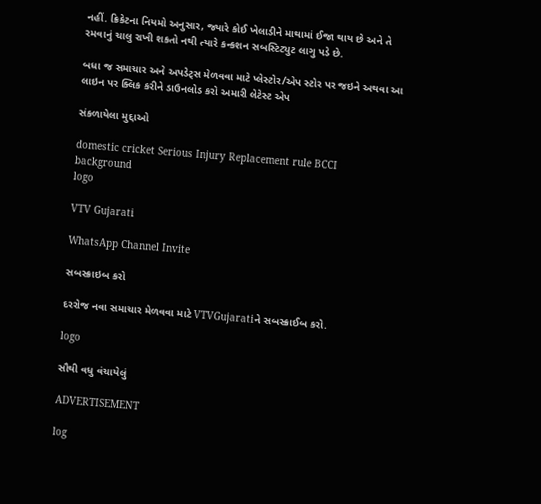નહીં. ક્રિકેટના નિયમો અનુસાર, જ્યારે કોઈ ખેલાડીને માથામાં ઈજા થાય છે અને તે રમવાનું ચાલુ રાખી શકતો નથી ત્યારે કન્કશન સબસ્ટિટ્યુટ લાગુ પડે છે.

બધા જ સમાચાર અને અપડેટ્સ મેળવવા માટે પ્લેસ્ટોર/એપ સ્ટોર પર જઇને અથવા આ લાઇન પર ક્લિક કરીને ડાઉનલોડ કરો અમારી લેટેસ્ટ એપ

સંકળાયેલા મુદ્દાઓ

domestic cricket Serious Injury Replacement rule BCCI
background
logo

VTV Gujarati

WhatsApp Channel Invite

સબસ્ક્રાઇબ કરો

દરરોજ નવા સમાચાર મેળવવા માટે VTVGujaratiને સબસ્ક્રાઈબ કરો.

logo

સૌથી વધુ વંચાયેલું

ADVERTISEMENT

log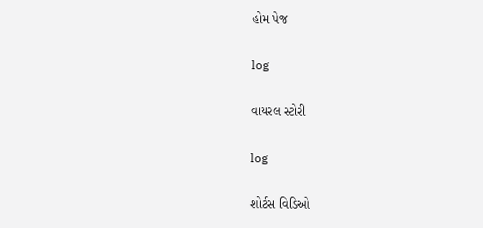હોમ પેજ

log

વાયરલ સ્ટોરી

log

શોર્ટસ વિડિઓ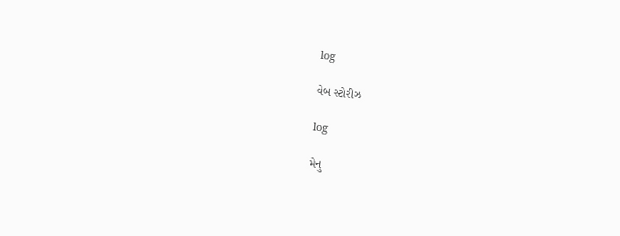log

વેબ સ્ટોરીઝ

log

મેનુ